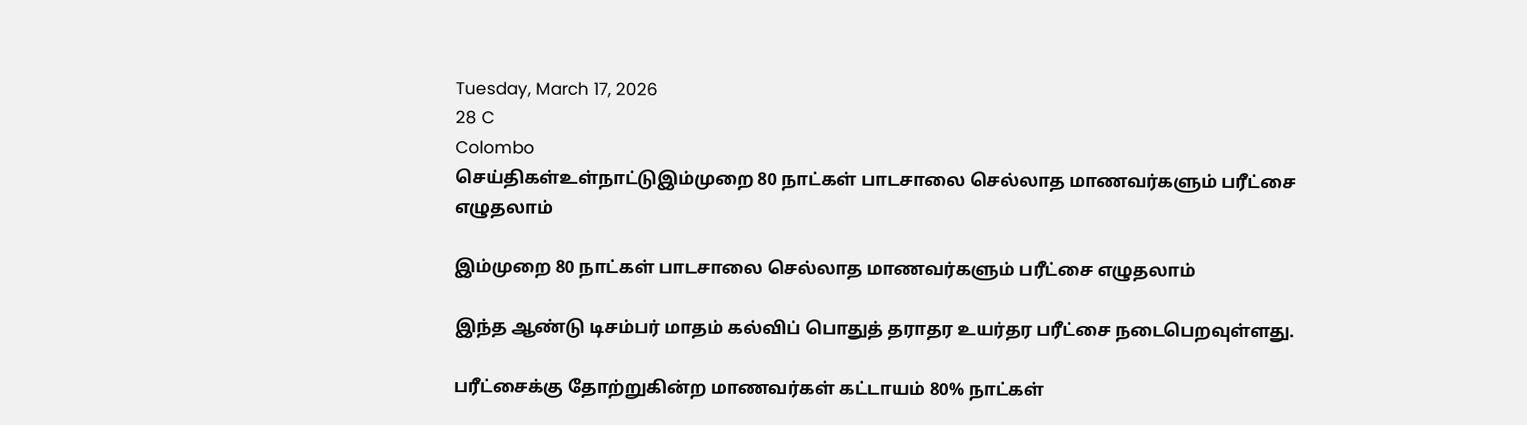Tuesday, March 17, 2026
28 C
Colombo
செய்திகள்உள்நாட்டுஇம்முறை 80 நாட்கள் பாடசாலை செல்லாத மாணவர்களும் பரீட்சை எழுதலாம்

இம்முறை 80 நாட்கள் பாடசாலை செல்லாத மாணவர்களும் பரீட்சை எழுதலாம்

இந்த ஆண்டு டிசம்பர் மாதம் கல்விப் பொதுத் தராதர உயர்தர பரீட்சை நடைபெறவுள்ளது.

பரீட்சைக்கு தோற்றுகின்ற மாணவர்கள் கட்டாயம் 80% நாட்கள்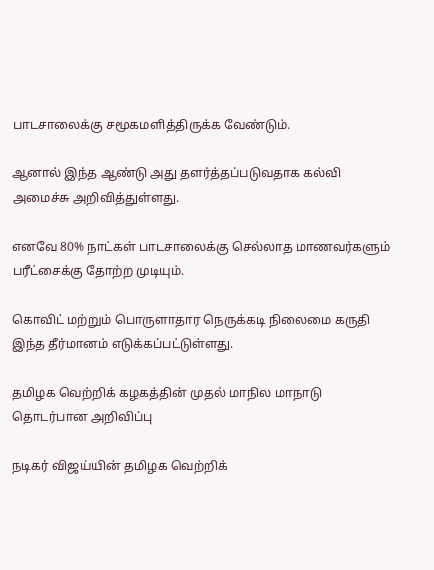பாடசாலைக்கு சமூகமளித்திருக்க வேண்டும்.

ஆனால் இந்த ஆண்டு அது தளர்த்தப்படுவதாக கல்வி அமைச்சு அறிவித்துள்ளது.

எனவே 80% நாட்கள் பாடசாலைக்கு செல்லாத மாணவர்களும் பரீட்சைக்கு தோற்ற முடியும்.

கொவிட் மற்றும் பொருளாதார நெருக்கடி நிலைமை கருதி இந்த தீர்மானம் எடுக்கப்பட்டுள்ளது.

தமிழக வெற்றிக் கழகத்தின் முதல் மாநில மாநாடு தொடர்பான அறிவிப்பு

நடிகர் விஜய்யின் தமிழக வெற்றிக்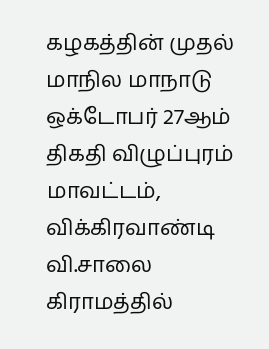கழகத்தின் முதல் மாநில மாநாடு ஒக்டோபர் 27ஆம் திகதி விழுப்புரம் மாவட்டம், விக்கிரவாண்டி வி.சாலை கிராமத்தில்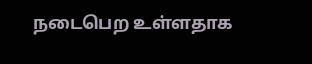நடைபெற உள்ளதாக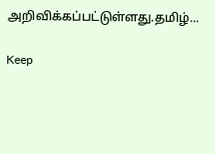அறிவிக்கப்பட்டுள்ளது.தமிழ்...

Keep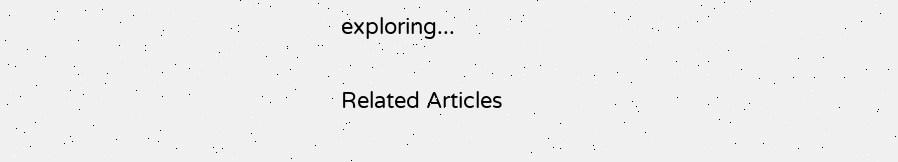exploring...

Related Articles